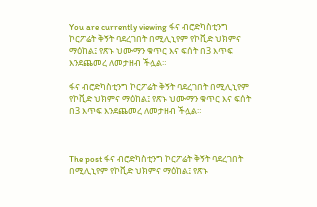You are currently viewing ፋና ብሮድካስቲንግ ኮርፖሬት ቅኝት ባደረገበት በሚሊኒየም የኮቪድ ህክምና ማዕከል፤ የጽኑ ህሙማን ቁጥር እና ፍሰት በ3 እጥፍ እንደጨመረ ለመታዘብ ችሏል።

ፋና ብሮድካስቲንግ ኮርፖሬት ቅኝት ባደረገበት በሚሊኒየም የኮቪድ ህክምና ማዕከል፤ የጽኑ ህሙማን ቁጥር እና ፍሰት በ3 እጥፍ እንደጨመረ ለመታዘብ ችሏል።



The post ፋና ብሮድካስቲንግ ኮርፖሬት ቅኝት ባደረገበት በሚሊኒየም የኮቪድ ህክምና ማዕከል፤ የጽኑ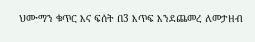ህሙማን ቁጥር እና ፍሰት በ3 እጥፍ እንደጨመረ ለመታዘብ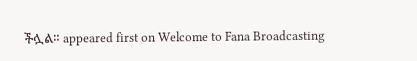ችሏል። appeared first on Welcome to Fana Broadcasting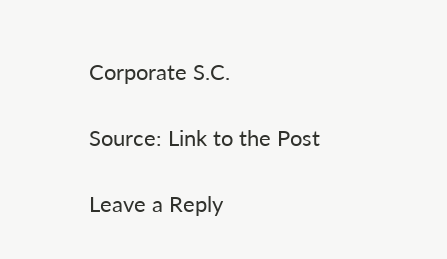Corporate S.C.

Source: Link to the Post

Leave a Reply